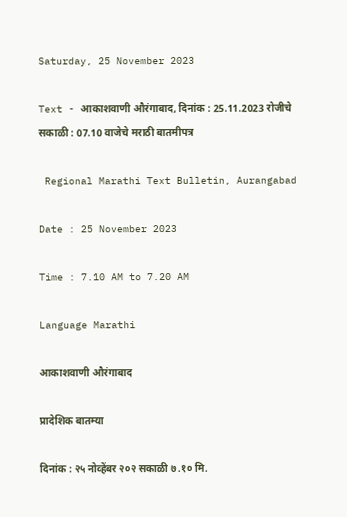Saturday, 25 November 2023

Text - आकाशवाणी औरंगाबाद, दिनांक : 25.11.2023 रोजीचे सकाळी : 07.10 वाजेचे मराठी बातमीपत्र

 Regional Marathi Text Bulletin, Aurangabad

Date : 25 November 2023

Time : 7.10 AM to 7.20 AM

Language Marathi

आकाशवाणी औरंगाबाद

प्रादेशिक बातम्या

दिनांक : २५ नोव्हेंबर २०२ सकाळी ७.१० मि.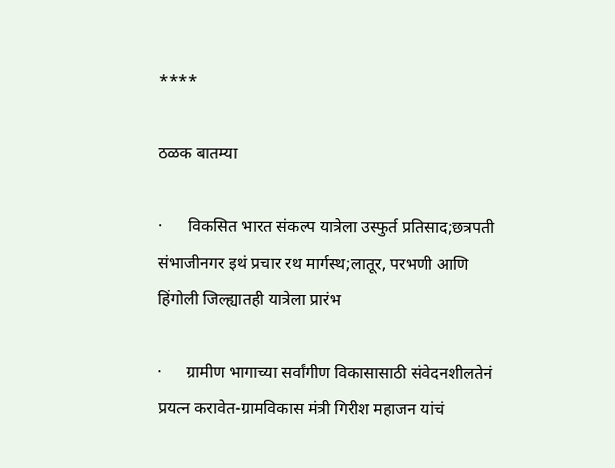****

ठळक बातम्या

·      विकसित भारत संकल्प यात्रेला उस्फुर्त प्रतिसाद;छत्रपती संभाजीनगर इथं प्रचार रथ मार्गस्थ;लातूर, परभणी आणि हिंगोली जिल्ह्यातही यात्रेला प्रारंभ

·      ग्रामीण भागाच्या सर्वांगीण विकासासाठी संवेदनशीलतेनं प्रयत्न करावेत-ग्रामविकास मंत्री गिरीश महाजन यांचं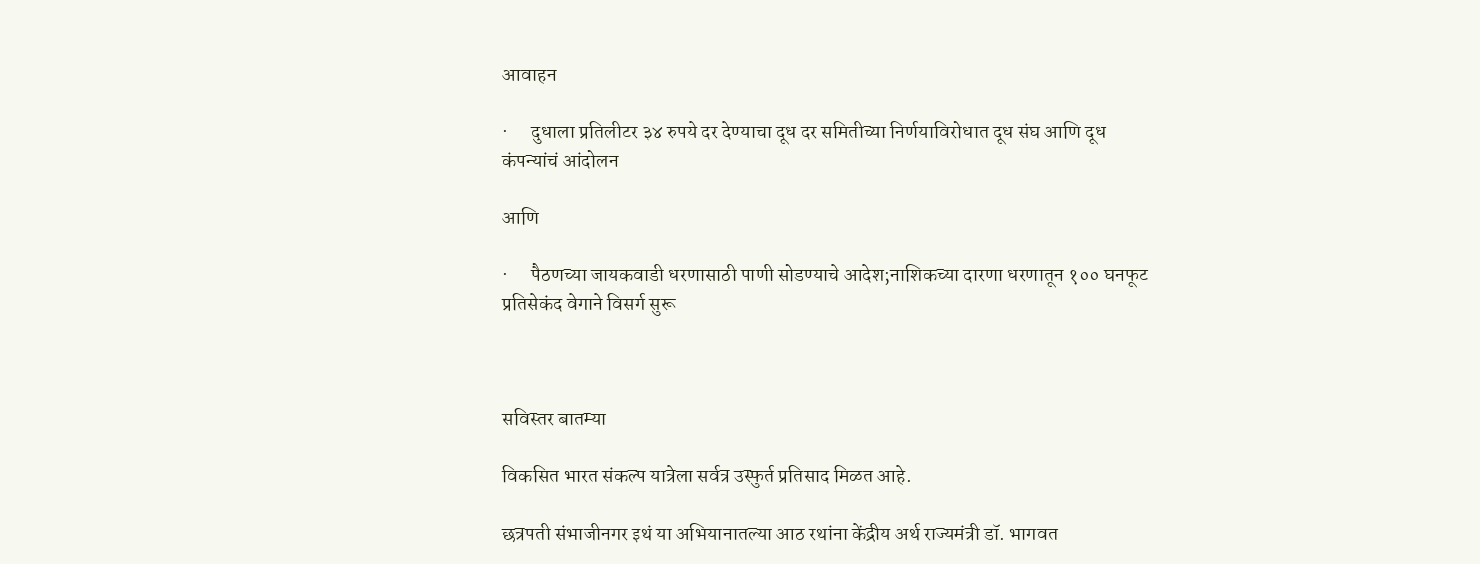आवाहन

·      दुधाला प्रतिलीटर ३४ रुपये दर देण्याचा दूध दर समितीच्या निर्णयाविरोधात दूध संघ आणि दूध कंपन्यांचं आंदोलन

आणि

·      पैठणच्या जायकवाडी धरणासाठी पाणी सोडण्याचे आदेश;नाशिकच्या दारणा धरणातून १०० घनफूट प्रतिसेकंद वेगाने विसर्ग सुरू



सविस्तर बातम्या

विकसित भारत संकल्प यात्रेला सर्वत्र उस्फुर्त प्रतिसाद मिळत आहे.

छत्रपती संभाजीनगर इथं या अभियानातल्या आठ रथांना केंद्रीय अर्थ राज्यमंत्री डॉ. भागवत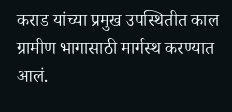कराड यांच्या प्रमुख उपस्थितीत काल ग्रामीण भागासाठी मार्गस्थ करण्यात आलं.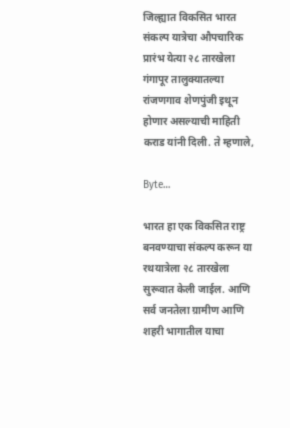जिल्ह्यात विकसित भारत संकल्प यात्रेचा औपचारिक प्रारंभ येत्या २८ तारखेला गंगापूर तालुक्यातल्या रांजणगाव शेणपुंजी इथून होणार असल्याची माहिती कराड यांनी दिली. ते म्हणाले,

Byte…

भारत हा एक विकसित राष्ट्र बनवण्याचा संकल्प करून या रथयात्रेला २८ तारखेला सुरूवात केली जाईल. आणि सर्व जनतेला ग्रामीण आणि शहरी भागातील याचा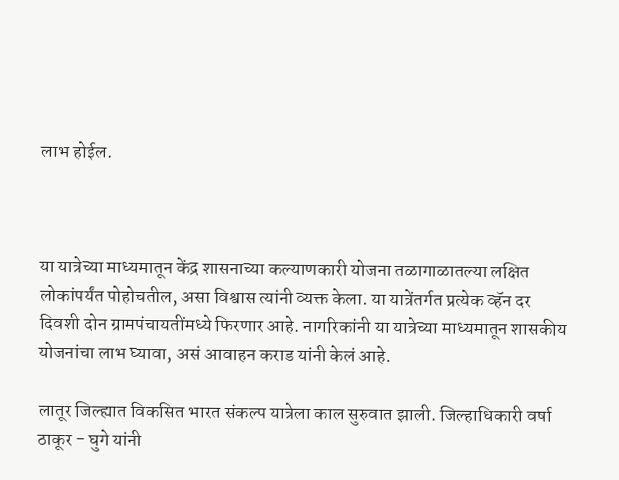लाभ होईल.



या यात्रेच्या माध्यमातून केंद्र शासनाच्या कल्याणकारी योजना तळागाळातल्या लक्षित लोकांपर्यंत पोहोचतील, असा विश्वास त्यांनी व्यक्त केला. या यात्रेंतर्गत प्रत्येक व्हॅन दर दिवशी दोन ग्रामपंचायतींमध्ये फिरणार आहे. नागरिकांनी या यात्रेच्या माध्यमातून शासकीय योजनांचा लाभ घ्यावा, असं आवाहन कराड यांनी केलं आहे.

लातूर जिल्ह्यात विकसित भारत संकल्प यात्रेला काल सुरुवात झाली. जिल्हाधिकारी वर्षा ठाकूर - घुगे यांनी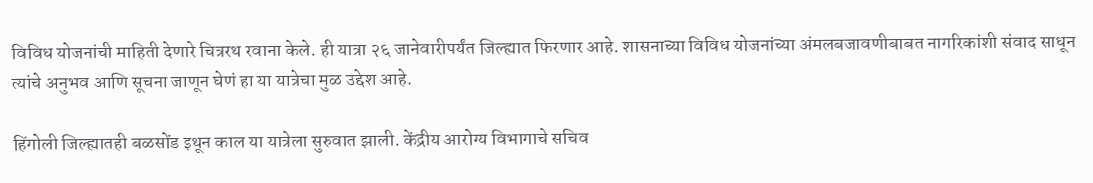विविध योजनांची माहिती देणारे चित्ररथ रवाना केले. ही यात्रा २६ जानेवारीपर्यंत जिल्ह्यात फिरणार आहे. शासनाच्या विविध योजनांच्या अंमलबजावणीबाबत नागरिकांशी संवाद साधून त्यांचे अनुभव आणि सूचना जाणून घेणं हा या यात्रेचा मुळ उद्देश आहे.

हिंगोली जिल्ह्यातही बळसोंड इथून काल या यात्रेला सुरुवात झाली. केंद्रीय आरोग्य विभागाचे सचिव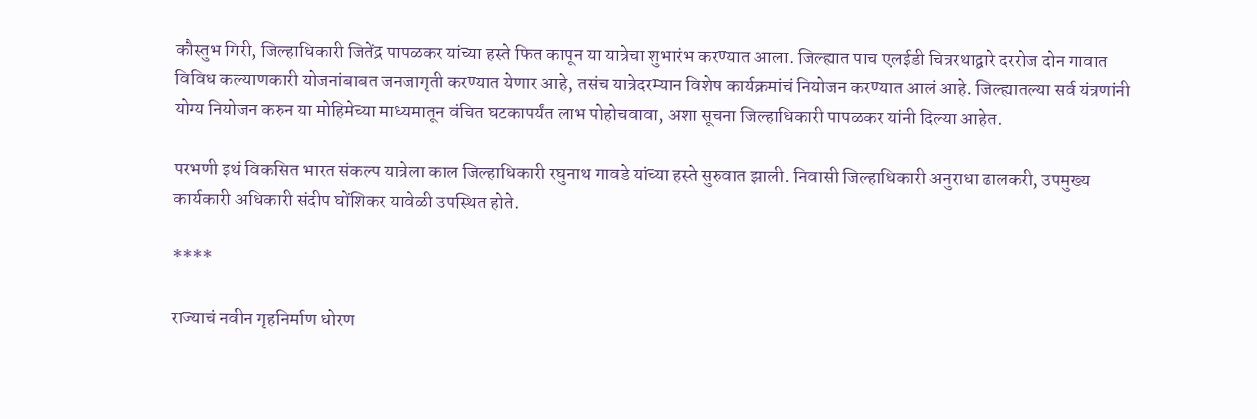कौस्तुभ गिरी, जिल्हाधिकारी जितेंद्र पापळकर यांच्या हस्ते फित कापून या यात्रेचा शुभारंभ करण्यात आला. जिल्ह्यात पाच एलईडी चित्ररथाद्वारे दररोज दोन गावात विविध कल्याणकारी योजनांबाबत जनजागृती करण्यात येणार आहे, तसंच यात्रेदरम्यान विशेष कार्यक्रमांचं नियोजन करण्यात आलं आहे. जिल्ह्यातल्या सर्व यंत्रणांनी योग्य नियोजन करुन या मोहिमेच्या माध्यमातून वंचित घटकापर्यंत लाभ पोहोचवावा, अशा सूचना जिल्हाधिकारी पापळकर यांनी दिल्या आहेत.

परभणी इथं विकसित भारत संकल्प यात्रेला काल जिल्हाधिकारी रघुनाथ गावडे यांच्या हस्ते सुरुवात झाली. निवासी जिल्हाधिकारी अनुराधा ढालकरी, उपमुख्य कार्यकारी अधिकारी संदीप घोंशिकर यावेळी उपस्थित होते.

****

राज्याचं नवीन गृहनिर्माण धोरण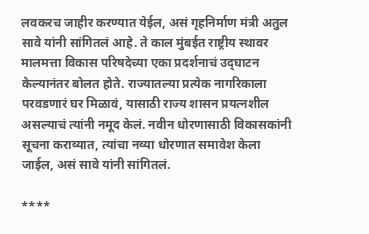लवकरच जाहीर करण्यात येईल, असं गृहनिर्माण मंत्री अतुल सावे यांनी सांगितलं आहे. ते काल मुंबईत राष्ट्रीय स्थावर मालमत्ता विकास परिषदेच्या एका प्रदर्शनाचं उद्‌घाटन केल्यानंतर बोलत होते. राज्यातल्या प्रत्येक नागरिकाला परवडणारं घर मिळावं, यासाठी राज्य शासन प्रयत्नशील असल्याचं त्यांनी नमूद केलं. नवीन धोरणासाठी विकासकांनी सूचना कराव्यात, त्यांचा नव्या धोरणात समावेश केला जाईल, असं सावे यांनी सांगितलं.

****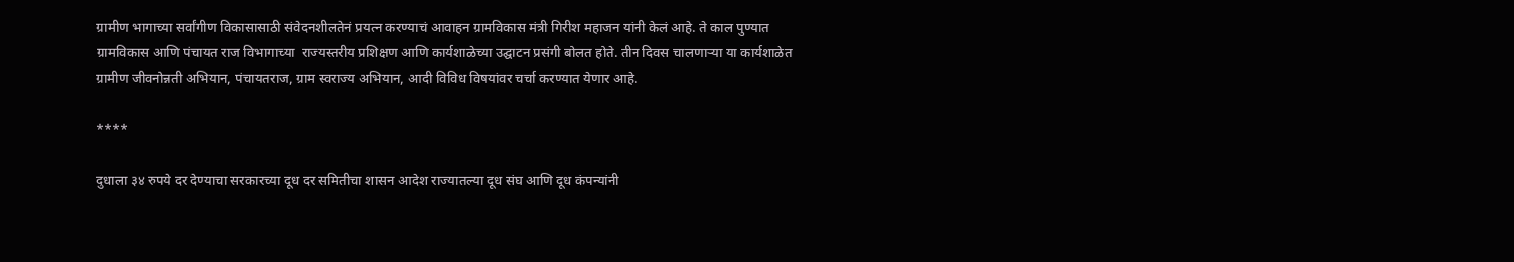ग्रामीण भागाच्या सर्वांगीण विकासासाठी संवेदनशीलतेनं प्रयत्न करण्याचं आवाहन ग्रामविकास मंत्री गिरीश महाजन यांनी केलं आहे. ते काल पुण्यात ग्रामविकास आणि पंचायत राज विभागाच्या  राज्यस्तरीय प्रशिक्षण आणि कार्यशाळेच्या उद्घाटन प्रसंगी बोलत होते. तीन दिवस चालणाऱ्या या कार्यशाळेत ग्रामीण जीवनोन्नती अभियान, पंचायतराज, ग्राम स्वराज्य अभियान, आदी विविध विषयांवर चर्चा करण्यात येणार आहे.

****

दुधाला ३४ रुपये दर देण्याचा सरकारच्या दूध दर समितीचा शासन आदेश राज्यातल्या दूध संघ आणि दूध कंपन्यांनी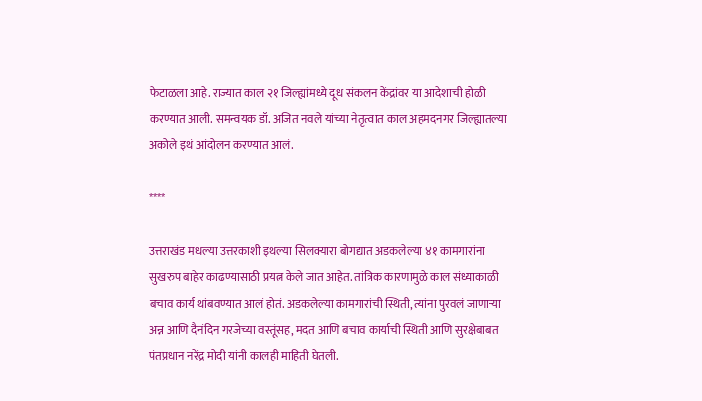फेटाळला आहे. राज्यात काल २१ जिल्ह्यांमध्ये दूध संकलन केंद्रांवर या आदेशाची होळी करण्यात आली. समन्वयक डॉ. अजित नवले यांच्या नेतृत्वात काल अहमदनगर जिल्ह्यातल्या अकोले इथं आंदोलन करण्यात आलं.

****

उत्तराखंड मधल्या उत्तरकाशी इथल्या सिलक्यारा बोगद्यात अडकलेल्या ४१ कामगारांना सुखरुप बाहेर काढण्यासाठी प्रयत्न केले जात आहेत. तांत्रिक कारणामुळे काल संध्याकाळी बचाव कार्य थांबवण्यात आलं होतं. अडकलेल्या कामगारांची स्थिती, त्यांना पुरवलं जाणाऱ्या अन्न आणि दैनंदिन गरजेच्या वस्तूंसह, मदत आणि बचाव कार्याची स्थिती आणि सुरक्षेबाबत पंतप्रधान नरेंद्र मोदी यांनी कालही माहिती घेतली.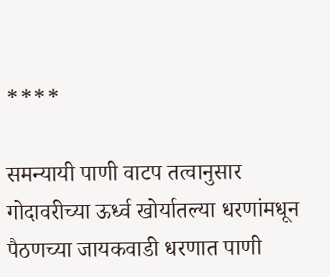****

समन्यायी पाणी वाटप तत्वानुसार गोदावरीच्या ऊर्ध्व खोर्यातल्या धरणांमधून पैठणच्या जायकवाडी धरणात पाणी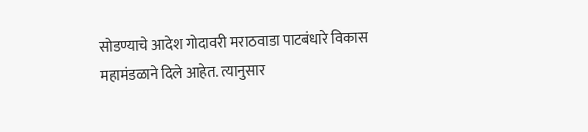सोडण्याचे आदेश गोदावरी मराठवाडा पाटबंधारे विकास महामंडळाने दिले आहेत. त्यानुसार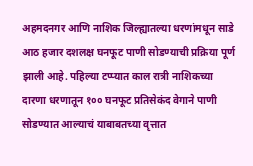अहमदनगर आणि नाशिक जिल्ह्यातल्या धरणांमधून साडे आठ हजार दशलक्ष घनफूट पाणी सोडण्याची प्रक्रिया पूर्ण झाली आहे. पहिल्या टप्प्यात काल रात्री नाशिकच्या दारणा धरणातून १०० घनफूट प्रतिसेकंद वेगाने पाणी सोडण्यात आल्याचं याबाबतच्या वृत्तात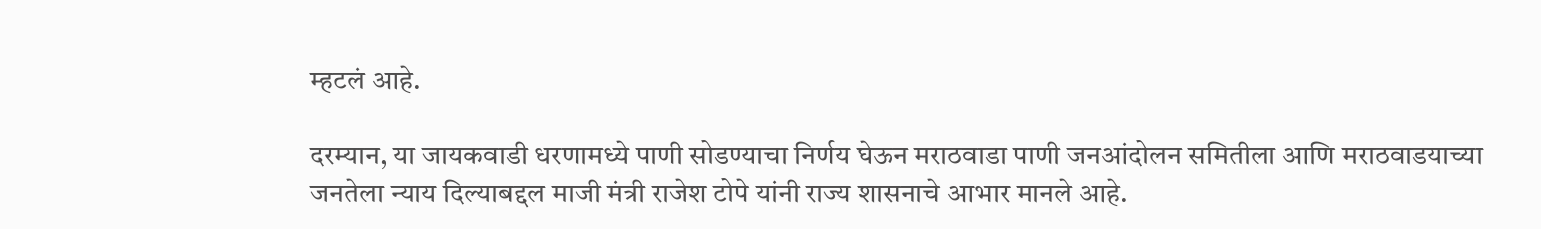म्हटलं आहे.

दरम्यान, या जायकवाडी धरणामध्ये पाणी सोडण्याचा निर्णय घेऊन मराठवाडा पाणी जनआंदोलन समितीला आणि मराठवाडयाच्या जनतेला न्याय दिल्याबद्दल माजी मंत्री राजेश टोपे यांनी राज्य शासनाचे आभार मानले आहे.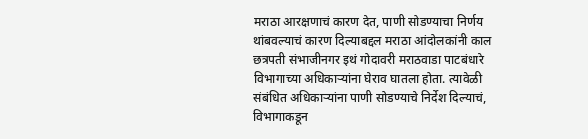मराठा आरक्षणाचं कारण देत, पाणी सोडण्याचा निर्णय थांबवल्याचं कारण दिल्याबद्दल मराठा आंदोलकांनी काल छत्रपती संभाजीनगर इथं गोदावरी मराठवाडा पाटबंधारे विभागाच्या अधिकाऱ्यांना घेराव घातला होता. त्यावेळी संबंधित अधिकाऱ्यांना पाणी सोडण्याचे निर्देश दिल्याचं, विभागाकडून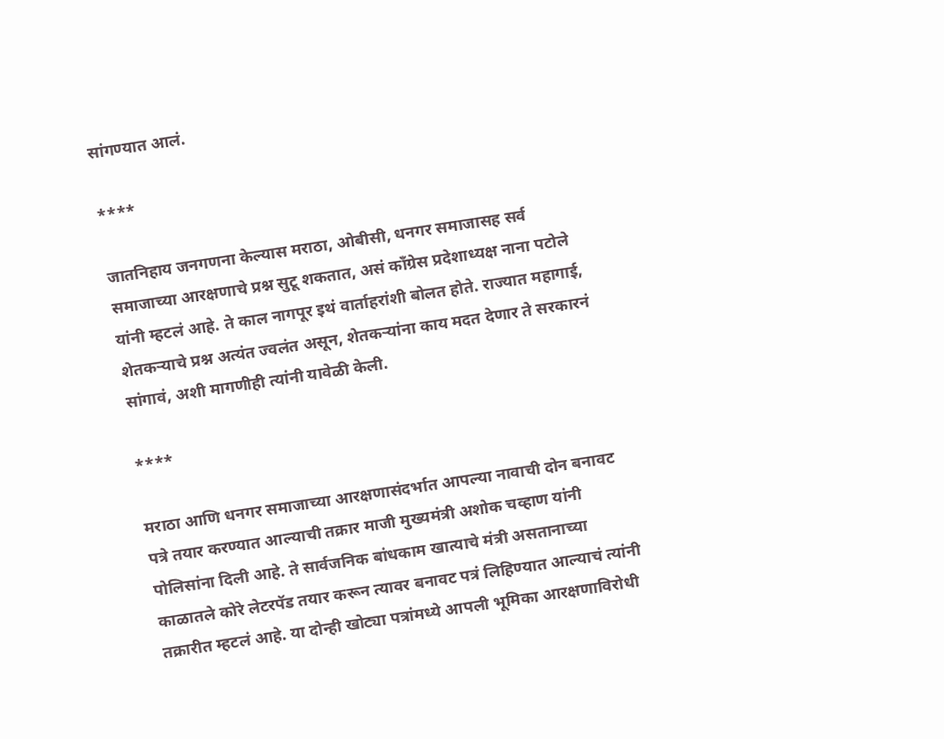सांगण्यात आलं.

****

जातनिहाय जनगणना केल्यास मराठा, ओबीसी, धनगर समाजासह सर्व समाजाच्या आरक्षणाचे प्रश्न सुटू शकतात, असं काँग्रेस प्रदेशाध्यक्ष नाना पटोले यांनी म्हटलं आहे. ते काल नागपूर इथं वार्ताहरांशी बोलत होते. राज्यात महागाई, शेतकऱ्याचे प्रश्न अत्यंत ज्वलंत असून, शेतकऱ्यांना काय मदत देणार ते सरकारनं सांगावं, अशी मागणीही त्यांनी यावेळी केली.

****

मराठा आणि धनगर समाजाच्या आरक्षणासंदर्भात आपल्या नावाची दोन बनावट पत्रे तयार करण्यात आल्याची तक्रार माजी मुख्यमंत्री अशोक चव्हाण यांनी पोलिसांना दिली आहे. ते सार्वजनिक बांधकाम खात्याचे मंत्री असतानाच्या काळातले कोरे लेटरपॅड तयार करून त्यावर बनावट पत्रं लिहिण्यात आल्याचं त्यांनी तक्रारीत म्हटलं आहे. या दोन्ही खोट्या पत्रांमध्ये आपली भूमिका आरक्षणाविरोधी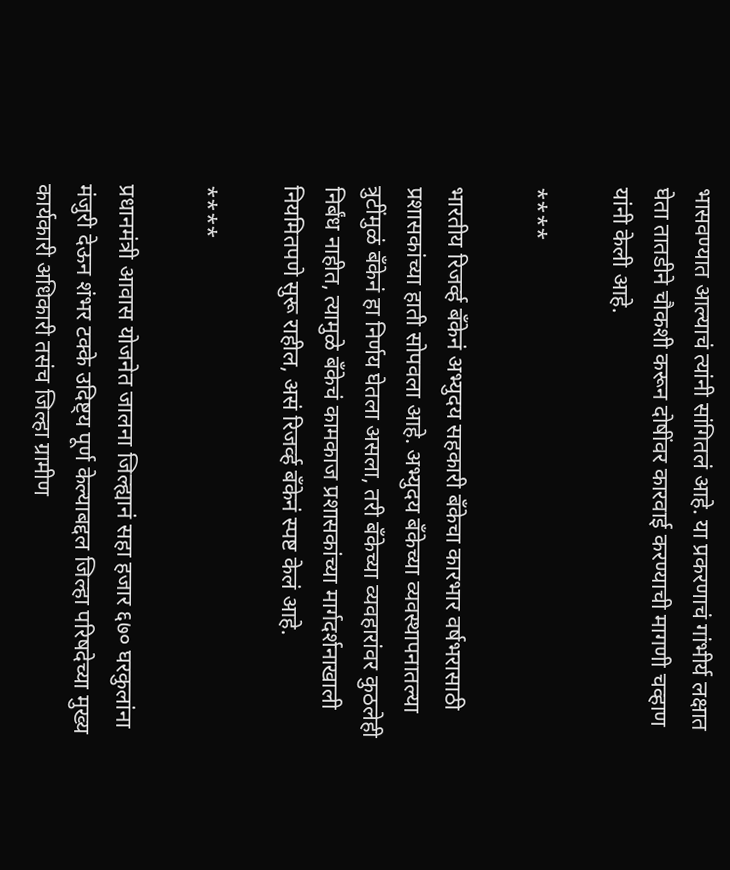भासवण्यात आल्याचं त्यांनी सांगितलं आहे. या प्रकरणाचं गांभीर्य लक्षात घेता तातडीने चौकशी करून दोषींवर कारवाई करण्याची मागणी चव्हाण यांनी केली आहे.

****

भारतीय रिजर्व्ह बँकेनं अभ्युदय सहकारी बँकेचा कारभार वर्षभरासाठी प्रशासकांच्या हाती सोपवला आहे. अभ्युदय बँकेच्या व्यवस्थापनातल्या त्रुटींमुळं बँकेनं हा निर्णय घेतला असला, तरी बँकेच्या व्यवहारांवर कुठलेही निर्बंध नाहीत, त्यामुळे बँकेचं कामकाज प्रशासकांच्या मार्गदर्शनाखाली नियमितपणे सुरू राहील, असं रिजर्व्ह बँकेनं स्पष्ट केलं आहे.

****

प्रधानमंत्री आवास योजनेत जालना जिल्ह्यानं सहा हजार ६७० घरकुलांना मंजुरी देऊन शंभर टक्के उदिष्ट्य पूर्ण केल्याबद्दल जिल्हा परिषदेच्या मुख्य कार्यकारी अधिकारी तसंच जिल्हा ग्रामीण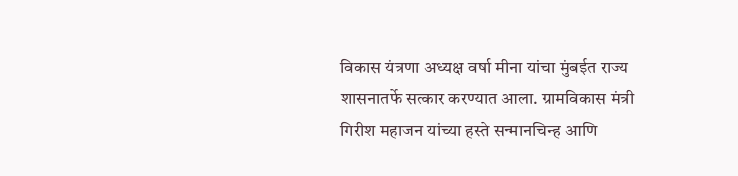विकास यंत्रणा अध्यक्ष वर्षा मीना यांचा मुंबईत राज्य शासनातर्फे सत्कार करण्यात आला. ग्रामविकास मंत्री गिरीश महाजन यांच्या हस्ते सन्मानचिन्ह आणि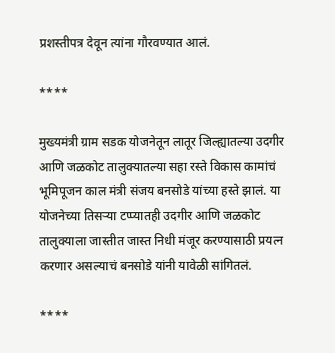प्रशस्तीपत्र देवून त्यांना गौरवण्यात आलं.

****

मुख्यमंत्री ग्राम सडक योजनेतून लातूर जिल्ह्यातल्या उदगीर आणि जळकोट तालुक्यातल्या सहा रस्ते विकास कामांचं भूमिपूजन काल मंत्री संजय बनसोडे यांच्या हस्ते झालं. या योजनेच्या तिसऱ्या टप्प्यातही उदगीर आणि जळकोट तालुक्याला जास्तीत जास्त निधी मंजूर करण्यासाठी प्रयत्न करणार असल्याचं बनसोडे यांनी यावेळी सांगितलं.

****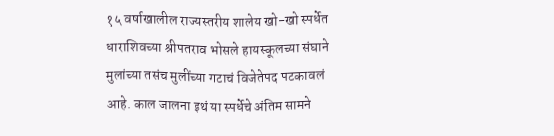१५ वर्षाखालील राज्यस्तरीय शालेय खो-खो स्पर्धेत धाराशिवच्या श्रीपतराव भोसले हायस्कूलच्या संघाने मुलांच्या तसंच मुलींच्या गटाचं विजेतेपद पटकावलं आहे. काल जालना इथं या स्पर्धेचे अंतिम सामने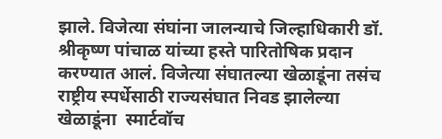झाले. विजेत्या संघांना जालन्याचे जिल्हाधिकारी डॉ. श्रीकृष्ण पांचाळ यांच्या हस्ते पारितोषिक प्रदान करण्यात आलं. विजेत्या संघातल्या खेळाडूंना तसंच राष्ट्रीय स्पर्धेसाठी राज्यसंघात निवड झालेल्या खेळाडूंना  स्मार्टवॉच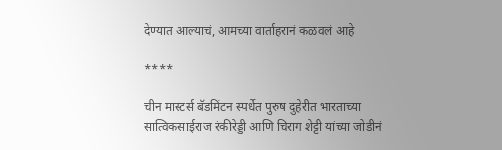देण्यात आल्याचं, आमच्या वार्ताहरानं कळवलं आहे

****

चीन मास्टर्स बॅडमिंटन स्पर्धेत पुरुष दुहेरीत भारताच्या सात्विकसाईराज रंकीरेड्डी आणि चिराग शेट्टी यांच्या जोडीनं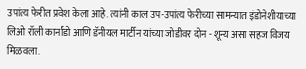उपांत्य फेरीत प्रवेश केला आहे. त्यांनी काल उप-उपांत्य फेरीच्या सामन्यात इंडोनेशीयाच्या लिओ रॉली कार्नांडो आणि डॅनीयल मार्टीन यांच्या जोडीवर दोन - शून्य असा सहज विजय मिळवला.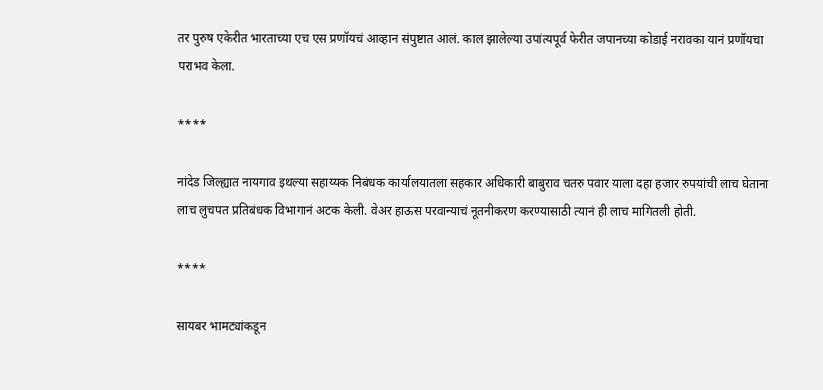तर पुरुष एकेरीत भारताच्या एच एस प्रणॉयचं आव्हान संपुष्टात आलं. काल झालेल्या उपांत्यपूर्व फेरीत जपानच्या कोडाई नरावका यानं प्रणॉयचा पराभव केला.

****

नांदेड जिल्ह्यात नायगाव इथल्या सहाय्यक निबंधक कार्यालयातला सहकार अधिकारी बाबुराव चतरु पवार याला दहा हजार रुपयांची लाच घेताना लाच लुचपत प्रतिबंधक विभागानं अटक केली. वेअर हाऊस परवान्याचं नूतनीकरण करण्यासाठी त्यानं ही लाच मागितली होती.

****

सायबर भामट्यांकडून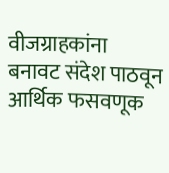वीजग्राहकांना बनावट संदेश पाठवून आर्थिक फसवणूक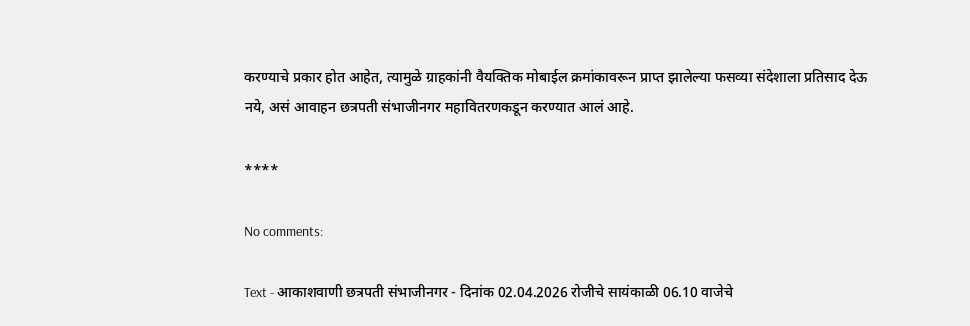करण्याचे प्रकार होत आहेत, त्यामुळे ग्राहकांनी वैयक्तिक मोबाईल क्रमांकावरून प्राप्त झालेल्या फसव्या संदेशाला प्रतिसाद देऊ नये, असं आवाहन छत्रपती संभाजीनगर महावितरणकडून करण्यात आलं आहे.

****

No comments:

Text - आकाशवाणी छत्रपती संभाजीनगर - दिनांक 02.04.2026 रोजीचे सायंकाळी 06.10 वाजेचे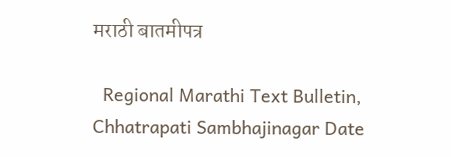मराठी बातमीपत्र

  Regional Marathi Text Bulletin, Chhatrapati Sambhajinagar Date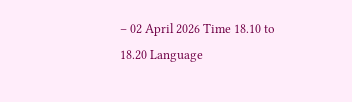– 02 April 2026 Time 18.10 to 18.20 Language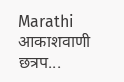Marathi आकाशवाणी छत्रप...